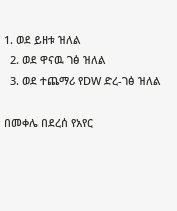1. ወደ ይዘቱ ዝለል
  2. ወደ ዋናዉ ገፅ ዝለል
  3. ወደ ተጨማሪ የDW ድረ-ገፅ ዝለል

በመቀሌ በደረሰ የአየር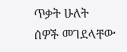ጥቃት ሁለት ሰዎች መገደላቸው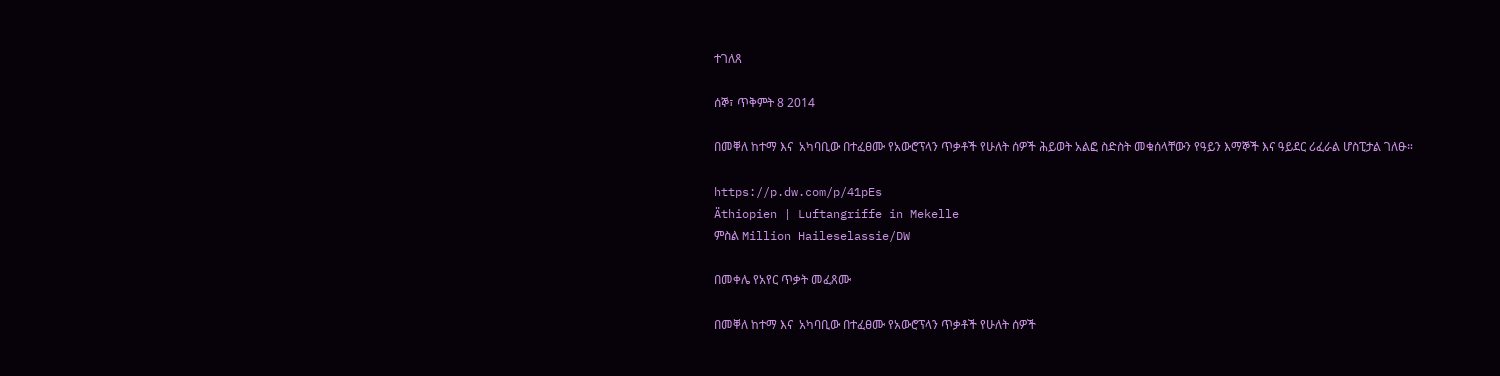ተገለጸ

ሰኞ፣ ጥቅምት 8 2014

በመቐለ ከተማ እና  አካባቢው በተፈፀሙ የአውሮፕላን ጥቃቶች የሁለት ሰዎች ሕይወት አልፎ ስድስት መቁሰላቸውን የዓይን እማኞች እና ዓይደር ሪፈራል ሆስፒታል ገለፁ።

https://p.dw.com/p/41pEs
Äthiopien | Luftangriffe in Mekelle
ምስል Million Haileselassie/DW

በመቀሌ የአየር ጥቃት መፈጸሙ

በመቐለ ከተማ እና  አካባቢው በተፈፀሙ የአውሮፕላን ጥቃቶች የሁለት ሰዎች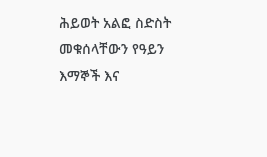ሕይወት አልፎ ስድስት መቁሰላቸውን የዓይን እማኞች እና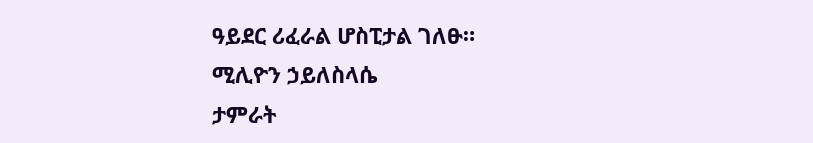ዓይደር ሪፈራል ሆስፒታል ገለፁ።
ሚሊዮን ኃይለስላሴ
ታምራት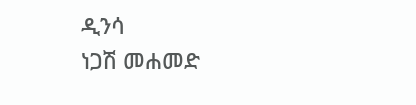ዲንሳ
ነጋሽ መሐመድ